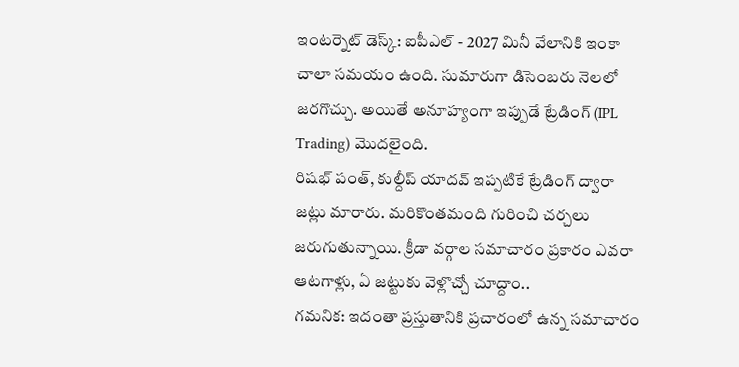ఇంటర్నెట్ డెస్క్: ఐపీఎల్ - 2027 మినీ వేలానికి ఇంకా చాలా సమయం ఉంది. సుమారుగా డిసెంబరు నెలలో జరగొచ్చు. అయితే అనూహ్యంగా ఇప్పుడే ట్రేడింగ్ (IPL Trading) మొదలైంది.
రిషభ్ పంత్, కుల్దీప్ యాదవ్ ఇప్పటికే ట్రేడింగ్ ద్వారా జట్లు మారారు. మరికొంతమంది గురించి చర్చలు జరుగుతున్నాయి. క్రీడా వర్గాల సమాచారం ప్రకారం ఎవరా ఆటగాళ్లు, ఏ జట్టుకు వెళ్లొచ్చో చూద్దాం..
గమనిక: ఇదంతా ప్రస్తుతానికి ప్రచారంలో ఉన్న సమాచారం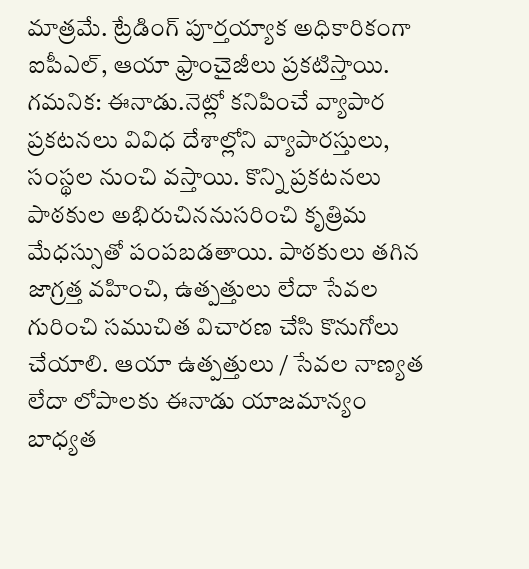మాత్రమే. ట్రేడింగ్ పూర్తయ్యాక అధికారికంగా ఐపీఎల్, ఆయా ఫ్రాంచైజీలు ప్రకటిస్తాయి.
గమనిక: ఈనాడు.నెట్లో కనిపించే వ్యాపార ప్రకటనలు వివిధ దేశాల్లోని వ్యాపారస్తులు, సంస్థల నుంచి వస్తాయి. కొన్ని ప్రకటనలు పాఠకుల అభిరుచిననుసరించి కృత్రిమ మేధస్సుతో పంపబడతాయి. పాఠకులు తగిన జాగ్రత్త వహించి, ఉత్పత్తులు లేదా సేవల గురించి సముచిత విచారణ చేసి కొనుగోలు చేయాలి. ఆయా ఉత్పత్తులు / సేవల నాణ్యత లేదా లోపాలకు ఈనాడు యాజమాన్యం బాధ్యత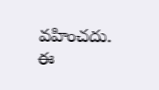వహించదు. ఈ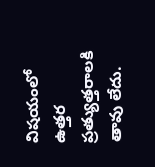విషయంలో ఉత్తర ప్రత్యుత్తరాలకి తావు లేదు.